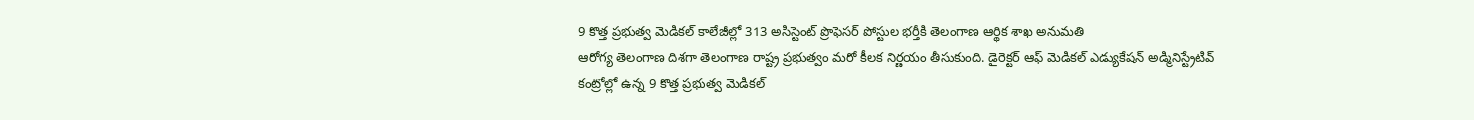9 కొత్త ప్రభుత్వ మెడికల్ కాలేజీల్లో 313 అసిస్టెంట్ ప్రొఫెసర్ పోస్టుల భర్తీకి తెలంగాణ ఆర్థిక శాఖ అనుమతి
ఆరోగ్య తెలంగాణ దిశగా తెలంగాణ రాష్ట్ర ప్రభుత్వం మరో కీలక నిర్ణయం తీసుకుంది. డైరెక్టర్ ఆఫ్ మెడికల్ ఎడ్యుకేషన్ అడ్మినిస్ట్రేటివ్ కంట్రోల్లో ఉన్న 9 కొత్త ప్రభుత్వ మెడికల్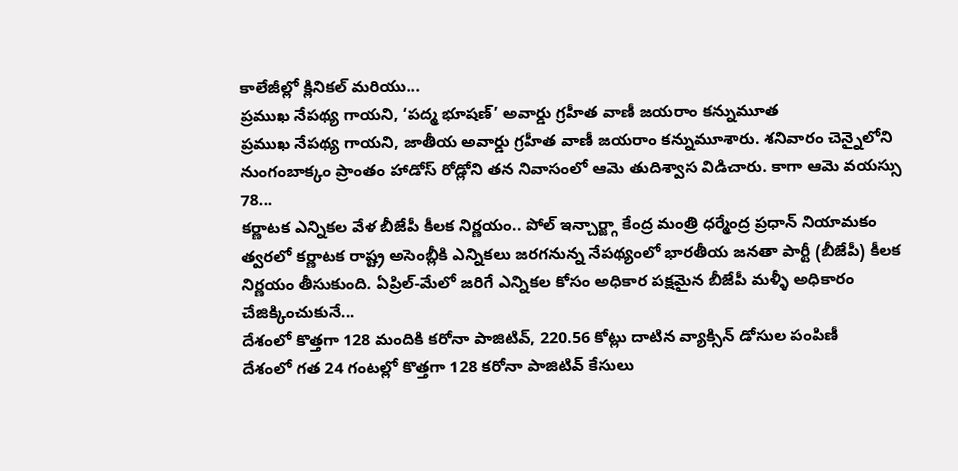కాలేజీల్లో క్లినికల్ మరియు...
ప్రముఖ నేపథ్య గాయని, ‘పద్మ భూషణ్’ అవార్డు గ్రహీత వాణీ జయరాం కన్నుమూత
ప్రముఖ నేపథ్య గాయని, జాతీయ అవార్డు గ్రహీత వాణీ జయరాం కన్నుమూశారు. శనివారం చెన్నైలోని నుంగంబాక్కం ప్రాంతం హాడోస్ రోడ్లోని తన నివాసంలో ఆమె తుదిశ్వాస విడిచారు. కాగా ఆమె వయస్సు 78...
కర్ణాటక ఎన్నికల వేళ బీజేపీ కీలక నిర్ణయం.. పోల్ ఇన్చార్జ్గా కేంద్ర మంత్రి ధర్మేంద్ర ప్రధాన్ నియామకం
త్వరలో కర్ణాటక రాష్ట్ర అసెంబ్లీకి ఎన్నికలు జరగనున్న నేపథ్యంలో భారతీయ జనతా పార్టీ (బీజేపీ) కీలక నిర్ణయం తీసుకుంది. ఏప్రిల్-మేలో జరిగే ఎన్నికల కోసం అధికార పక్షమైన బీజేపీ మళ్ళీ అధికారం చేజిక్కించుకునే...
దేశంలో కొత్తగా 128 మందికి కరోనా పాజిటివ్, 220.56 కోట్లు దాటిన వ్యాక్సిన్ డోసుల పంపిణీ
దేశంలో గత 24 గంటల్లో కొత్తగా 128 కరోనా పాజిటివ్ కేసులు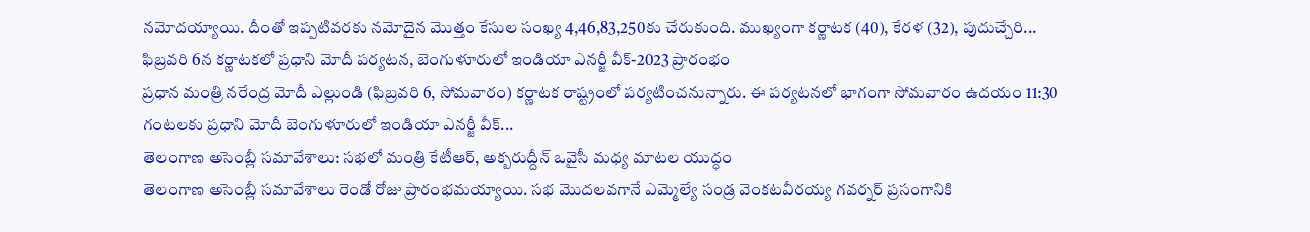నమోదయ్యాయి. దీంతో ఇప్పటివరకు నమోదైన మొత్తం కేసుల సంఖ్య 4,46,83,250కు చేరుకుంది. ముఖ్యంగా కర్ణాటక (40), కేరళ (32), పుదుచ్చేరి...
ఫిబ్రవరి 6న కర్ణాటకలో ప్రధాని మోదీ పర్యటన, బెంగుళూరులో ఇండియా ఎనర్జీ వీక్-2023 ప్రారంభం
ప్రధాన మంత్రి నరేంద్ర మోదీ ఎల్లుండి (ఫిబ్రవరి 6, సోమవారం) కర్ణాటక రాష్ట్రంలో పర్యటించనున్నారు. ఈ పర్యటనలో భాగంగా సోమవారం ఉదయం 11:30 గంటలకు ప్రధాని మోదీ బెంగుళూరులో ఇండియా ఎనర్జీ వీక్...
తెలంగాణ అసెంబ్లీ సమావేశాలు: సభలో మంత్రి కేటీఆర్, అక్బరుద్దీన్ ఒవైసీ మధ్య మాటల యుద్ధం
తెలంగాణ అసెంబ్లీ సమావేశాలు రెండో రోజు ప్రారంభమయ్యాయి. సభ మొదలవగానే ఎమ్మెల్యే సండ్ర వెంకటవీరయ్య గవర్నర్ ప్రసంగానికి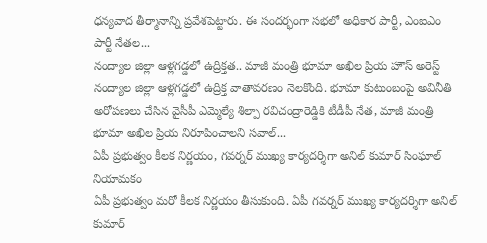ధన్యవాద తీర్మానాన్ని ప్రవేశపెట్టారు. ఈ సందర్భంగా సభలో అధికార పార్టీ, ఎంఐఎం పార్టీ నేతల...
నంద్యాల జిల్లా ఆళ్లగడ్డలో ఉద్రిక్తత.. మాజీ మంత్రి భూమా అఖిల ప్రియ హౌస్ అరెస్ట్
నంద్యాల జిల్లా ఆళ్లగడ్డలో ఉద్రిక్త వాతావరణం నెలకొంది. భూమా కుటుంబంపై అవినీతి అరోపణలు చేసిన వైసీపీ ఎమ్మెల్యే శిల్పా రవిచంద్రారెడ్డికి టీడీపీ నేత, మాజీ మంత్రి భూమా అఖిల ప్రియ నిరూపించాలని సవాల్...
ఏపీ ప్రభుత్వం కీలక నిర్ణయం, గవర్నర్ ముఖ్య కార్యదర్శిగా అనిల్ కుమార్ సింఘాల్ నియామకం
ఏపీ ప్రభుత్వం మరో కీలక నిర్ణయం తీసుకుంది. ఏపీ గవర్నర్ ముఖ్య కార్యదర్శిగా అనిల్ కుమార్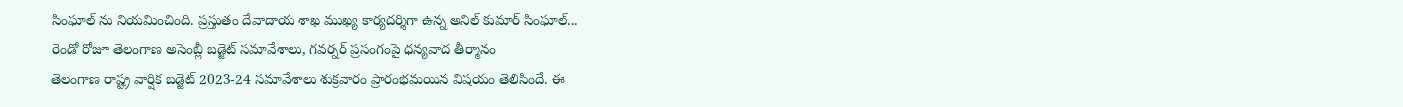సింఘాల్ ను నియమించింది. ప్రస్తుతం దేవాదాయ శాఖ ముఖ్య కార్యదర్శిగా ఉన్న అనిల్ కుమార్ సింఘాల్...
రెండో రోజూ తెలంగాణ అసెంబ్లీ బడ్జెట్ సమావేశాలు, గవర్నర్ ప్రసంగంపై ధన్యవాద తీర్మానం
తెలంగాణ రాష్ట్ర వార్షిక బడ్జెట్ 2023-24 సమావేశాలు శుక్రవారం ప్రారంభమయిన విషయం తెలిసిందే. ఈ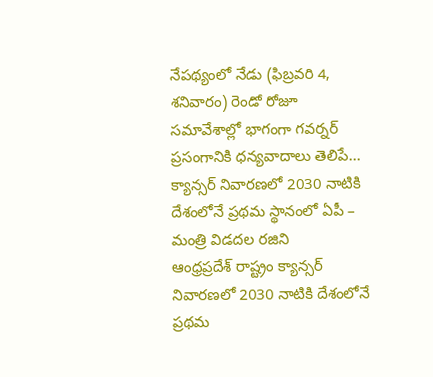నేపథ్యంలో నేడు (ఫిబ్రవరి 4, శనివారం) రెండో రోజూ సమావేశాల్లో భాగంగా గవర్నర్ ప్రసంగానికి ధన్యవాదాలు తెలిపే...
క్యాన్సర్ నివారణలో 2030 నాటికి దేశంలోనే ప్రథమ స్థానంలో ఏపీ – మంత్రి విడదల రజిని
ఆంధ్రప్రదేశ్ రాష్ట్రం క్యాన్సర్ నివారణలో 2030 నాటికి దేశంలోనే ప్రథమ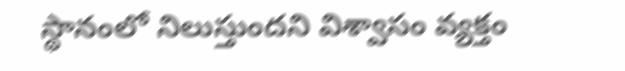స్థానంలో నిలుస్తుందని విశ్వాసం వ్యక్తం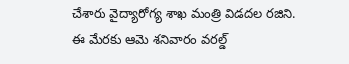చేశారు వైద్యారోగ్య శాఖ మంత్రి విడదల రజిని. ఈ మేరకు ఆమె శనివారం వరల్డ్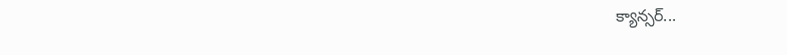క్యాన్సర్...